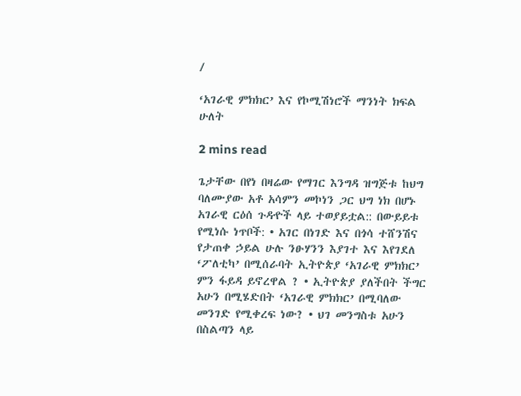/

‘አገራዊ ምክክር’ እና የኮሚሽነሮች ማንነት ክፍል ሁለት

2 mins read

ጌታቸው በየነ በዛሬው የማገር እንግዳ ዝግጅቱ ከህግ ባለሙያው አቶ አሳምን መኮነን ጋር ህግ ነክ በሆኑ አገራዊ ርዕሰ ጉዳዯች ላይ ተወያይቷል:: በውይይቱ የሚነሱ ነጥቦች: • አገር በነገድ እና በጎሳ ተሸንሽና የታጠቀ ኃይል ሁሉ ንፁሃንን እያገተ እና እየገደለ ‘ፖለቲካ’ በሚሰራባት ኢትዮጵያ ‘አገራዊ ምክክር’ ምን ፋይዳ ይኖረዋል ? • ኢትዮጵያ ያለችበት ችግር አሁን በሚሄድበት ‘አገራዊ ምክክር’ በሚባለው መንገድ የሚቀረፍ ነው? • ህገ መንግስቱ አሁን በስልጣን ላይ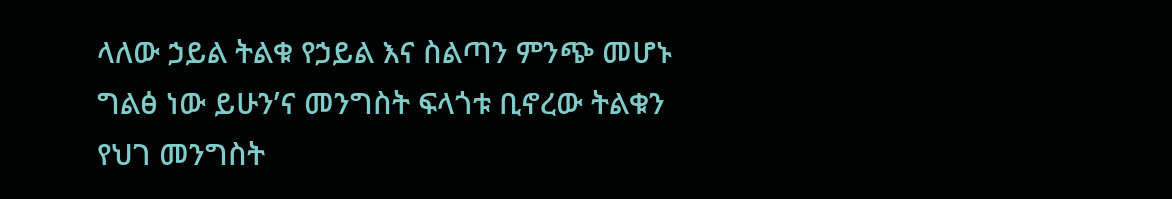ላለው ኃይል ትልቁ የኃይል እና ስልጣን ምንጭ መሆኑ ግልፅ ነው ይሁን’ና መንግስት ፍላጎቱ ቢኖረው ትልቁን የህገ መንግስት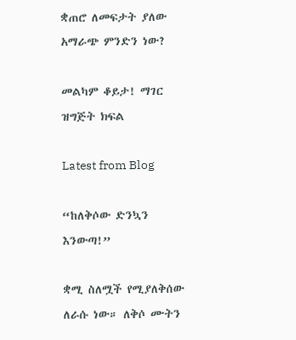ቋጠሮ ለመፍታት ያለው አማራጭ ምንድን ነው?

መልካም ቆይታ! ማገር ዝግጅት ክፍል

Latest from Blog

“ከለቅሶው ድንኳን እንውጣ!”

ቋሚ ስለሟች የሚያለቅሰው ለራሱ ነው። ለቅሶ ሙትን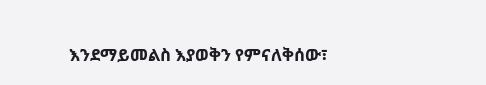እንደማይመልስ እያወቅን የምናለቅሰው፣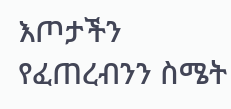እጦታችን የፈጠረብንን ስሜት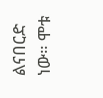ልናበርድ ነው። ሞቱ